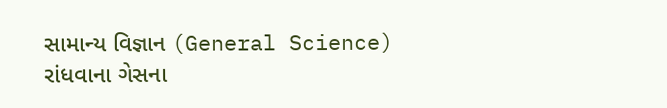સામાન્ય વિજ્ઞાન (General Science)
રાંધવાના ગેસના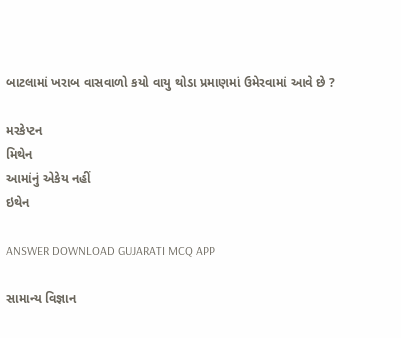બાટલામાં ખરાબ વાસવાળો કયો વાયુ થોડા પ્રમાણમાં ઉમેરવામાં આવે છે ?

મરકેપ્ટન
મિથેન
આમાંનું એકેય નહીં
ઇથેન

ANSWER DOWNLOAD GUJARATI MCQ APP

સામાન્ય વિજ્ઞાન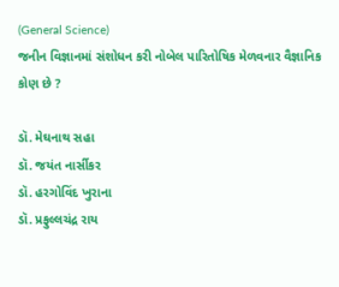(General Science)
જનીન વિજ્ઞાનમાં સંશોધન કરી નોબેલ પારિતોષિક મેળવનાર વૈજ્ઞાનિક કોણ છે ?

ડૉ. મેઘનાથ સહા
ડૉ. જયંત નાર્સીકર
ડૉ. હરગોવિંદ ખુરાના
ડૉ. પ્રફુલ્લચંદ્ર રાય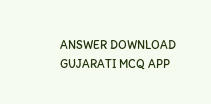ANSWER DOWNLOAD GUJARATI MCQ APP